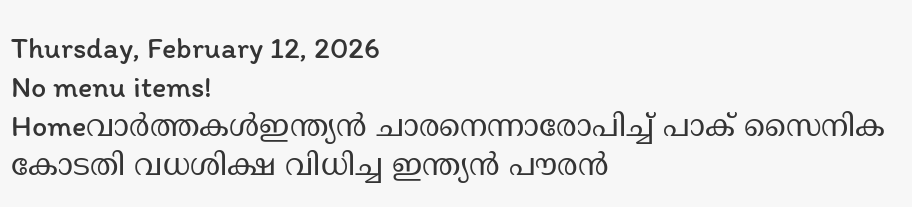Thursday, February 12, 2026
No menu items!
Homeവാർത്തകൾഇന്ത്യന്‍ ചാരനെന്നാരോപിച്ച്‌ പാക്‌ സൈനിക കോടതി വധശിക്ഷ വിധിച്ച ഇന്ത്യന്‍ പൗരന്‍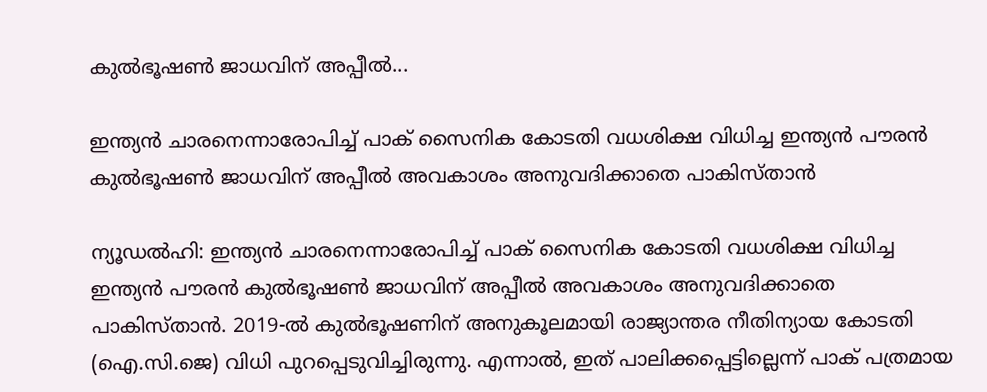കുല്‍ഭൂഷണ്‍ ജാധവിന്‌ അപ്പീല്‍...

ഇന്ത്യന്‍ ചാരനെന്നാരോപിച്ച്‌ പാക്‌ സൈനിക കോടതി വധശിക്ഷ വിധിച്ച ഇന്ത്യന്‍ പൗരന്‍ കുല്‍ഭൂഷണ്‍ ജാധവിന്‌ അപ്പീല്‍ അവകാശം അനുവദിക്കാതെ പാകിസ്‌താന്‍

ന്യൂഡല്‍ഹി: ഇന്ത്യന്‍ ചാരനെന്നാരോപിച്ച്‌ പാക്‌ സൈനിക കോടതി വധശിക്ഷ വിധിച്ച ഇന്ത്യന്‍ പൗരന്‍ കുല്‍ഭൂഷണ്‍ ജാധവിന്‌ അപ്പീല്‍ അവകാശം അനുവദിക്കാതെ പാകിസ്‌താന്‍. 2019-ല്‍ കുല്‍ഭൂഷണിന്‌ അനുകൂലമായി രാജ്യാന്തര നീതിന്യായ കോടതി (ഐ.സി.ജെ) വിധി പുറപ്പെടുവിച്ചിരുന്നു. എന്നാല്‍, ഇത്‌ പാലിക്കപ്പെട്ടില്ലെന്ന്‌ പാക്‌ പത്രമായ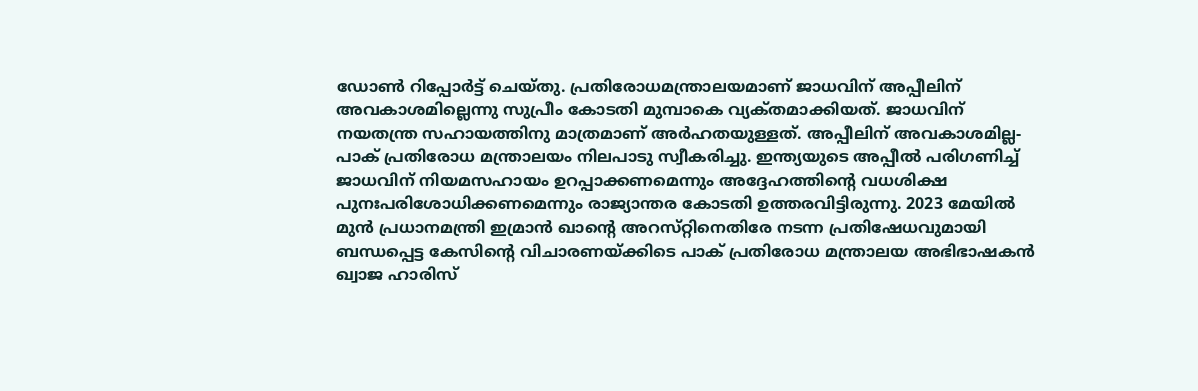ഡോണ്‍ റിപ്പോര്‍ട്ട്‌ ചെയ്‌തു. പ്രതിരോധമന്ത്രാലയമാണ്‌ ജാധവിന്‌ അപ്പീലിന്‌ അവകാശമില്ലെന്നു സുപ്രീം കോടതി മുമ്പാകെ വ്യക്‌തമാക്കിയത്‌. ജാധവിന്‌ നയതന്ത്ര സഹായത്തിനു മാത്രമാണ്‌ അര്‍ഹതയുള്ളത്‌. അപ്പീലിന്‌ അവകാശമില്ല- പാക്‌ പ്രതിരോധ മന്ത്രാലയം നിലപാടു സ്വീകരിച്ചു. ഇന്ത്യയുടെ അപ്പീല്‍ പരിഗണിച്ച്‌ ജാധവിന്‌ നിയമസഹായം ഉറപ്പാക്കണമെന്നും അദ്ദേഹത്തിന്റെ വധശിക്ഷ പുനഃപരിശോധിക്കണമെന്നും രാജ്യാന്തര കോടതി ഉത്തരവിട്ടിരുന്നു. 2023 മേയില്‍ മുന്‍ പ്രധാനമന്ത്രി ഇമ്രാന്‍ ഖാന്റെ അറസ്‌റ്റിനെതിരേ നടന്ന പ്രതിഷേധവുമായി ബന്ധപ്പെട്ട കേസിന്റെ വിചാരണയ്‌ക്കിടെ പാക്‌ പ്രതിരോധ മന്ത്രാലയ അഭിഭാഷകന്‍ ഖ്വാജ ഹാരിസ്‌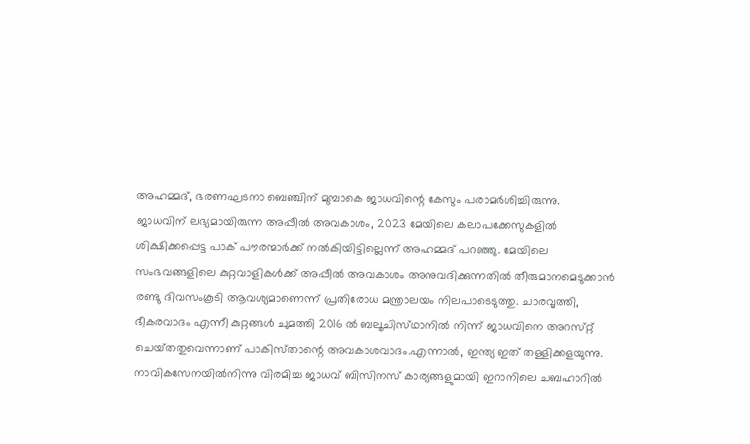അഹമ്മദ്‌, ഭരണഘടനാ ബെഞ്ചിന്‌ മുമ്പാകെ ജാധവിന്റെ കേസും പരാമര്‍ശിച്ചിരുന്നു.
ജാധവിന്‌ ലഭ്യമായിരുന്ന അപ്പീല്‍ അവകാശം, 2023 മേയിലെ കലാപക്കേസുകളില്‍ ശിക്ഷിക്കപ്പെട്ട പാക്‌ പൗരന്മാര്‍ക്ക്‌ നല്‍കിയിട്ടില്ലെന്ന്‌ അഹമ്മദ്‌ പറഞ്ഞു. മേയിലെ സംഭവങ്ങളിലെ കുറ്റവാളികള്‍ക്ക്‌ അപ്പീല്‍ അവകാശം അനുവദിക്കുന്നതില്‍ തീരുമാനമെടുക്കാന്‍ രണ്ടു ദിവസംകൂടി ആവശ്യമാണെന്ന്‌ പ്രതിരോധ മന്ത്രാലയം നിലപാടെടുത്തു. ചാരവൃത്തി, ഭീകരവാദം എന്നീ കുറ്റങ്ങള്‍ ചുമത്തി 2016 ല്‍ ബലൂചിസ്‌ഥാനില്‍ നിന്ന്‌ ജാധവിനെ അറസ്‌റ്റ് ചെയ്‌തതുവെന്നാണ്‌ പാകിസ്‌താന്റെ അവകാശവാദം.എന്നാല്‍, ഇന്ത്യ ഇത്‌ തള്ളിക്കളയുന്നു. നാവികസേനയില്‍നിന്നു വിരമിച്ച ജാധവ്‌ ബിസിനസ്‌ കാര്യങ്ങളുമായി ഇറാനിലെ ചബഹാറില്‍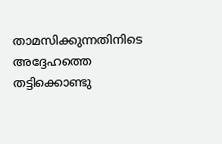താമസിക്കുന്നതിനിടെ അദ്ദേഹത്തെ തട്ടിക്കൊണ്ടു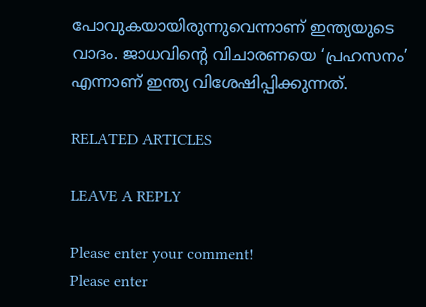പോവുകയായിരുന്നുവെന്നാണ്‌ ഇന്ത്യയുടെ വാദം. ജാധവിന്റെ വിചാരണയെ ‘പ്രഹസനം’ എന്നാണ്‌ ഇന്ത്യ വിശേഷിപ്പിക്കുന്നത്‌.

RELATED ARTICLES

LEAVE A REPLY

Please enter your comment!
Please enter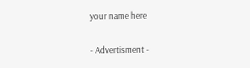your name here

- Advertisment -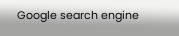Google search engine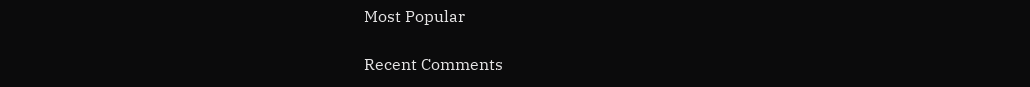Most Popular

Recent Comments